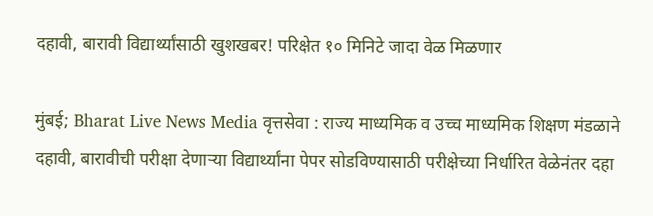दहावी, बारावी विद्यार्थ्यांसाठी खुशखबर! परिक्षेत १० मिनिटे जादा वेळ मिळणार

मुंबई; Bharat Live News Media वृत्तसेवा : राज्य माध्यमिक व उच्च माध्यमिक शिक्षण मंडळाने दहावी, बारावीची परीक्षा देणाऱ्या विद्यार्थ्यांना पेपर सोडविण्यासाठी परीक्षेच्या निर्धारित वेळेनंतर दहा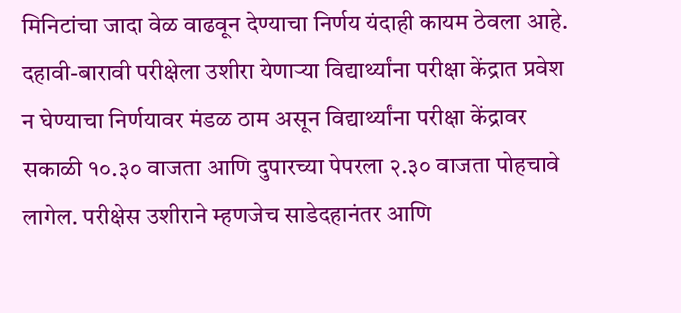मिनिटांचा जादा वेळ वाढवून देण्याचा निर्णय यंदाही कायम ठेवला आहे. दहावी-बारावी परीक्षेला उशीरा येणाऱ्या विद्यार्थ्यांना परीक्षा केंद्रात प्रवेश न घेण्याचा निर्णयावर मंडळ ठाम असून विद्यार्थ्यांना परीक्षा केंद्रावर सकाळी १०.३० वाजता आणि दुपारच्या पेपरला २.३० वाजता पोहचावे लागेल. परीक्षेस उशीराने म्हणजेच साडेदहानंतर आणि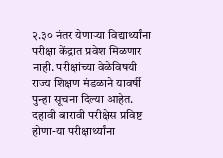२.३० नंतर येणाऱ्या विद्यार्थ्यांना परीक्षा केंद्रात प्रवेश मिळणार नाही. परीक्षांच्या वेळेविषयी राज्य शिक्षण मंडळाने यावर्षी पुन्हा सूचना दिल्या आहेत.
दहावी बारावी परीक्षेस प्रविष्ट होणा-या परीक्षार्थ्यांना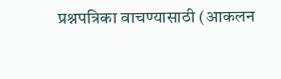प्रश्नपत्रिका वाचण्यासाठी (आकलन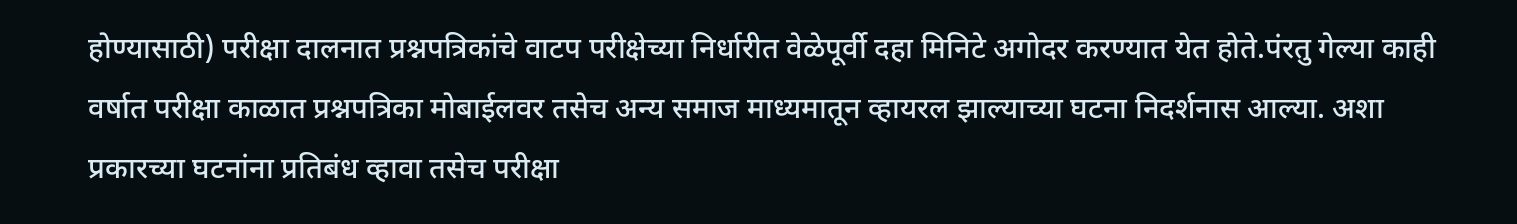होण्यासाठी) परीक्षा दालनात प्रश्नपत्रिकांचे वाटप परीक्षेच्या निर्धारीत वेळेपूर्वी दहा मिनिटे अगोदर करण्यात येत होते.पंरतु गेल्या काही वर्षात परीक्षा काळात प्रश्नपत्रिका मोबाईलवर तसेच अन्य समाज माध्यमातून व्हायरल झाल्याच्या घटना निदर्शनास आल्या. अशा प्रकारच्या घटनांना प्रतिबंध व्हावा तसेच परीक्षा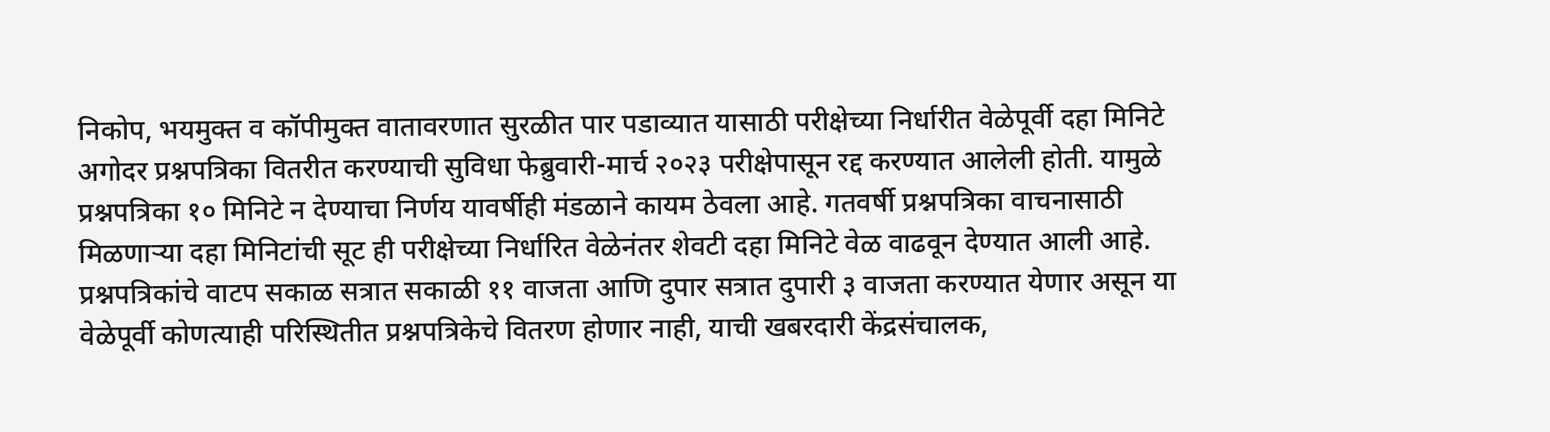निकोप, भयमुक्त व कॉपीमुक्त वातावरणात सुरळीत पार पडाव्यात यासाठी परीक्षेच्या निर्धारीत वेळेपूर्वी दहा मिनिटे अगोदर प्रश्नपत्रिका वितरीत करण्याची सुविधा फेब्रुवारी-मार्च २०२३ परीक्षेपासून रद्द करण्यात आलेली होती. यामुळे प्रश्नपत्रिका १० मिनिटे न देण्याचा निर्णय यावर्षीही मंडळाने कायम ठेवला आहे. गतवर्षी प्रश्नपत्रिका वाचनासाठी मिळणाऱ्या दहा मिनिटांची सूट ही परीक्षेच्या निर्धारित वेळेनंतर शेवटी दहा मिनिटे वेळ वाढवून देण्यात आली आहे. प्रश्नपत्रिकांचे वाटप सकाळ सत्रात सकाळी ११ वाजता आणि दुपार सत्रात दुपारी ३ वाजता करण्यात येणार असून या वेळेपूर्वी कोणत्याही परिस्थितीत प्रश्नपत्रिकेचे वितरण होणार नाही, याची खबरदारी केंद्रसंचालक,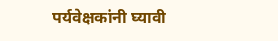पर्यवेक्षकांनी घ्यावी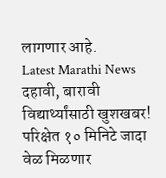लागणार आहे.
Latest Marathi News दहावी, बारावी विद्यार्थ्यांसाठी खुशखबर! परिक्षेत १० मिनिटे जादा वेळ मिळणार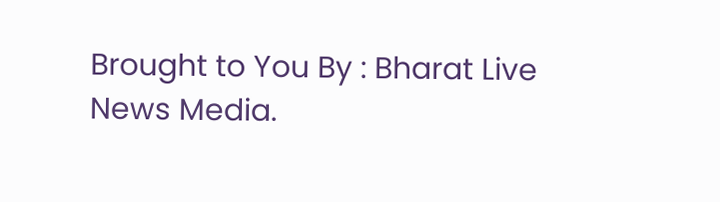Brought to You By : Bharat Live News Media.